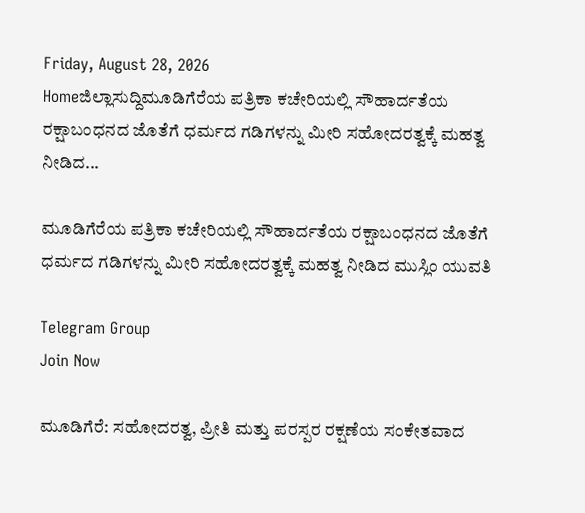Friday, August 28, 2026
Homeಜಿಲ್ಲಾಸುದ್ದಿಮೂಡಿಗೆರೆಯ ಪತ್ರಿಕಾ ಕಚೇರಿಯಲ್ಲಿ ಸೌಹಾರ್ದತೆಯ ರಕ್ಷಾಬಂಧನದ ಜೊತೆಗೆ ಧರ್ಮದ ಗಡಿಗಳನ್ನು ಮೀರಿ ಸಹೋದರತ್ವಕ್ಕೆ ಮಹತ್ವ ನೀಡಿದ...

ಮೂಡಿಗೆರೆಯ ಪತ್ರಿಕಾ ಕಚೇರಿಯಲ್ಲಿ ಸೌಹಾರ್ದತೆಯ ರಕ್ಷಾಬಂಧನದ ಜೊತೆಗೆ ಧರ್ಮದ ಗಡಿಗಳನ್ನು ಮೀರಿ ಸಹೋದರತ್ವಕ್ಕೆ ಮಹತ್ವ ನೀಡಿದ ಮುಸ್ಲಿಂ ಯುವತಿ

Telegram Group
Join Now

ಮೂಡಿಗೆರೆ: ಸಹೋದರತ್ವ, ಪ್ರೀತಿ ಮತ್ತು ಪರಸ್ಪರ ರಕ್ಷಣೆಯ ಸಂಕೇತವಾದ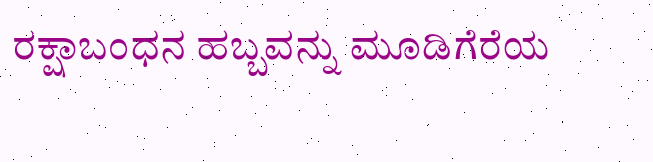ರಕ್ಷಾಬಂಧನ ಹಬ್ಬವನ್ನು ಮೂಡಿಗೆರೆಯ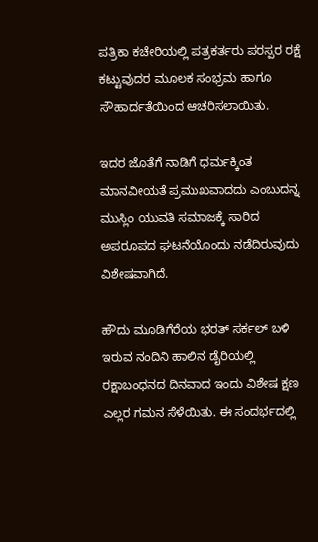ಪತ್ರಿಕಾ ಕಚೇರಿಯಲ್ಲಿ ಪತ್ರಕರ್ತರು ಪರಸ್ಪರ ರಕ್ಷೆ ಕಟ್ಟುವುದರ ಮೂಲಕ ಸಂಭ್ರಮ ಹಾಗೂ ಸೌಹಾರ್ದತೆಯಿಂದ ಆಚರಿಸಲಾಯಿತು.

ಇದರ ಜೊತೆಗೆ ನಾಡಿಗೆ ಧರ್ಮಕ್ಕಿಂತ ಮಾನವೀಯತೆ ಪ್ರಮುಖವಾದದು ಎಂಬುದನ್ನ ಮುಸ್ಲಿಂ ಯುವತಿ ಸಮಾಜಕ್ಕೆ ಸಾರಿದ ಅಪರೂಪದ ಘಟನೆಯೊಂದು ನಡೆದಿರುವುದು ವಿಶೇಷವಾಗಿದೆ.

ಹೌದು ಮೂಡಿಗೆರೆಯ ಭರತ್ ಸರ್ಕಲ್ ಬಳಿ ಇರುವ ನಂದಿನಿ ಹಾಲಿನ ಡೈರಿಯಲ್ಲಿ ರಕ್ಷಾಬಂಧನದ ದಿನವಾದ ಇಂದು ವಿಶೇಷ ಕ್ಷಣ ಎಲ್ಲರ ಗಮನ ಸೆಳೆಯಿತು. ಈ ಸಂದರ್ಭದಲ್ಲಿ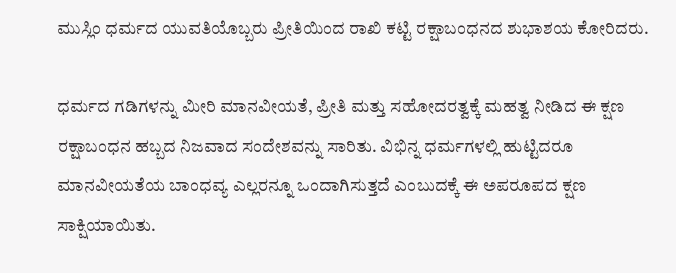ಮುಸ್ಲಿಂ ಧರ್ಮದ ಯುವತಿಯೊಬ್ಬರು ಪ್ರೀತಿಯಿಂದ ರಾಖಿ ಕಟ್ಟಿ ರಕ್ಷಾಬಂಧನದ ಶುಭಾಶಯ ಕೋರಿದರು.

ಧರ್ಮದ ಗಡಿಗಳನ್ನು ಮೀರಿ ಮಾನವೀಯತೆ, ಪ್ರೀತಿ ಮತ್ತು ಸಹೋದರತ್ವಕ್ಕೆ ಮಹತ್ವ ನೀಡಿದ ಈ ಕ್ಷಣ ರಕ್ಷಾಬಂಧನ ಹಬ್ಬದ ನಿಜವಾದ ಸಂದೇಶವನ್ನು ಸಾರಿತು. ವಿಭಿನ್ನ ಧರ್ಮಗಳಲ್ಲಿ ಹುಟ್ಟಿದರೂ ಮಾನವೀಯತೆಯ ಬಾಂಧವ್ಯ ಎಲ್ಲರನ್ನೂ ಒಂದಾಗಿಸುತ್ತದೆ ಎಂಬುದಕ್ಕೆ ಈ ಅಪರೂಪದ ಕ್ಷಣ ಸಾಕ್ಷಿಯಾಯಿತು.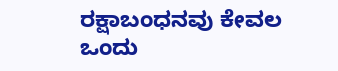ರಕ್ಷಾಬಂಧನವು ಕೇವಲ ಒಂದು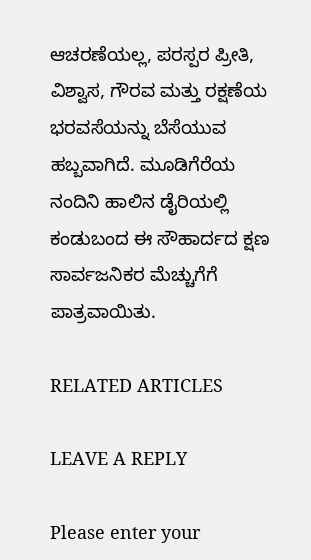ಆಚರಣೆಯಲ್ಲ, ಪರಸ್ಪರ ಪ್ರೀತಿ, ವಿಶ್ವಾಸ, ಗೌರವ ಮತ್ತು ರಕ್ಷಣೆಯ ಭರವಸೆಯನ್ನು ಬೆಸೆಯುವ ಹಬ್ಬವಾಗಿದೆ. ಮೂಡಿಗೆರೆಯ ನಂದಿನಿ ಹಾಲಿನ ಡೈರಿಯಲ್ಲಿ ಕಂಡುಬಂದ ಈ ಸೌಹಾರ್ದದ ಕ್ಷಣ ಸಾರ್ವಜನಿಕರ ಮೆಚ್ಚುಗೆಗೆ ಪಾತ್ರವಾಯಿತು.

RELATED ARTICLES

LEAVE A REPLY

Please enter your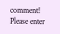comment!
Please enter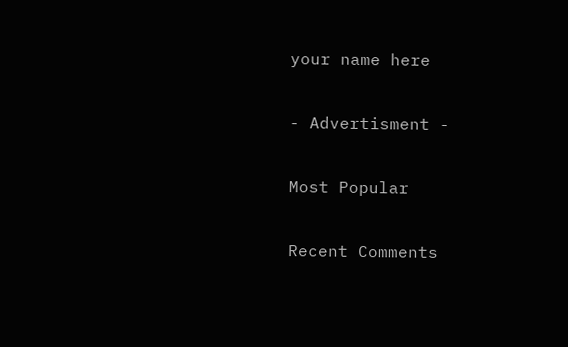your name here

- Advertisment -

Most Popular

Recent Comments